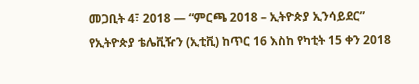መጋቢት 4፣ 2018 — “ምርጫ 2018 – ኢትዮጵያ ኢንሳይደር” የኢትዮጵያ ቴሌቪዥን (ኢቲቪ) ከጥር 16 እስከ የካቲት 15 ቀን 2018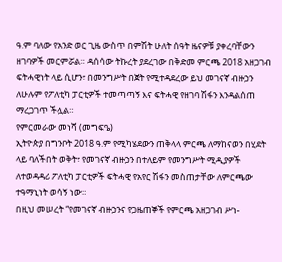ዓ.ም ባለው የአንድ ወር ጊዜ ውስጥ በምሽት ሁለት ሰዓት ዜናዎቹ ያቀረባቸውን ዘገባዎች መርምሯል። ዳሰሳው ትኩረት ያደረገው በቅድመ ምርጫ 2018 አዘጋገብ ፍትሓዊነት ላይ ሲሆን፣ በመንግሥት በጀት የሚተዳደረው ይህ መገናኛ ብዙኃን ለሁሉም የፖለቲካ ፓርቲዎች ተመጣጣኝ እና ፍትሓዊ የዘገባ ሽፋን እንዳልሰጠ ማረጋገጥ ችሏል።
የምርመራው መነሻ (መግፍዔ)
ኢትዮጵያ በግንቦት 2018 ዓ.ም የሚካሄደውን ጠቅላላ ምርጫ ለማከናወን በሂደት ላይ ባለችበት ወቅት፣ የመገናኛ ብዙኃን በተለይም የመንግሥት ሚዲያዎች ለተወዳዳሪ ፖለቲካ ፓርቲዎች ፍትሓዊ የአየር ሽፋን መስጠታቸው ለምርጫው ተዓማኒነት ወሳኝ ነው።
በዚህ መሠረት “የመገናኛ ብዙኃንና የጋዜጠኞች የምርጫ አዘጋገብ ሥነ-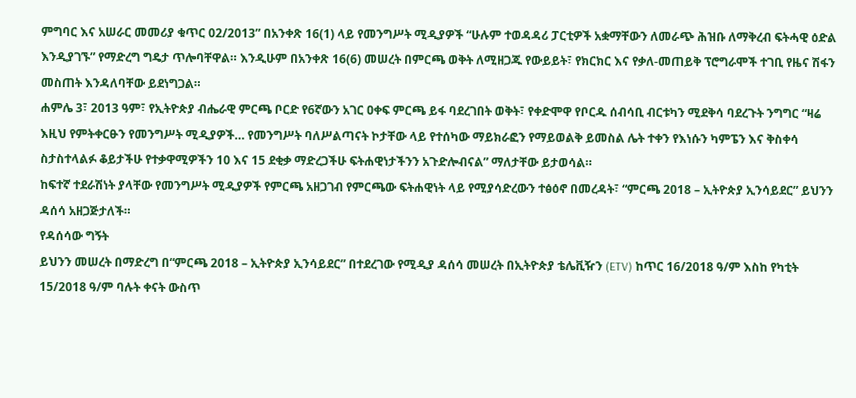ምግባር እና አሠራር መመሪያ ቁጥር 02/2013” በአንቀጽ 16(1) ላይ የመንግሥት ሚዲያዎች “ሁሉም ተወዳዳሪ ፓርቲዎች አቋማቸውን ለመራጭ ሕዝቡ ለማቅረብ ፍትሓዊ ዕድል እንዲያገኙ” የማድረግ ግዴታ ጥሎባቸዋል። እንዲሁም በአንቀጽ 16(6) መሠረት በምርጫ ወቅት ለሚዘጋጁ የውይይት፣ የክርክር እና የቃለ-መጠይቅ ፕሮግራሞች ተገቢ የዜና ሽፋን መስጠት እንዳለባቸው ይደነግጋል።
ሐምሌ 3፣ 2013 ዓም፣ የኢትዮጵያ ብሔራዊ ምርጫ ቦርድ የ6ኛውን አገር ዐቀፍ ምርጫ ይፋ ባደረገበት ወቅት፣ የቀድሞዋ የቦርዱ ሰብሳቢ ብርቱካን ሚደቅሳ ባደረጉት ንግግር “ዛሬ እዚህ የምትቀርፁን የመንግሥት ሚዲያዎች… የመንግሥት ባለሥልጣናት ኮታቸው ላይ የተሰካው ማይክራፎን የማይወልቅ ይመስል ሌት ተቀን የእነሱን ካምፔን እና ቅስቀሳ ስታስተላልፉ ቆይታችሁ የተቃዋሚዎችን 10 እና 15 ደቂቃ ማድረጋችሁ ፍትሐዊነታችንን አጉድሎብናል” ማለታቸው ይታወሳል።
ከፍተኛ ተደራሽነት ያላቸው የመንግሥት ሚዲያዎች የምርጫ አዘጋገብ የምርጫው ፍትሐዊነት ላይ የሚያሳድረውን ተፅዕኖ በመረዳት፣ “ምርጫ 2018 – ኢትዮጵያ ኢንሳይደር” ይህንን ዳሰሳ አዘጋጅታለች።
የዳሰሳው ግኝት
ይህንን መሠረት በማድረግ በ“ምርጫ 2018 – ኢትዮጵያ ኢንሳይደር” በተደረገው የሚዲያ ዳሰሳ መሠረት በኢትዮጵያ ቴሌቪዥን (ETV) ከጥር 16/2018 ዓ/ም እስከ የካቲት 15/2018 ዓ/ም ባሉት ቀናት ውስጥ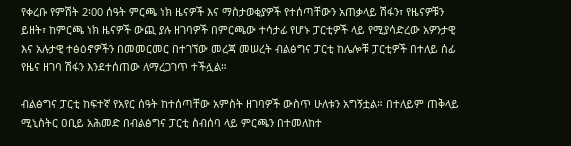የቀረቡ የምሽት 2፡00 ሰዓት ምርጫ ነክ ዜናዎች እና ማስታወቂያዎች የተሰጣቸውን አጠቃላይ ሽፋን፣ የዜናዎቹን ይዘት፣ ከምርጫ ነክ ዜናዎች ውጪ ያሉ ዘገባዎች በምርጫው ተሳታፊ የሆኑ ፓርቲዎች ላይ የሚያሳድረው አዎንታዊ እና አሉታዊ ተፅዕኖዎችን በመመርመር በተገኘው መረጃ መሠረት ብልፅግና ፓርቲ ከሌሎቹ ፓርቲዎች በተለይ ሰፊ የዜና ዘገባ ሽፋን እንደተሰጠው ለማረጋገጥ ተችሏል።

ብልፅግና ፓርቲ ከፍተኛ የአየር ሰዓት ከተሰጣቸው አምስት ዘገባዎች ውስጥ ሁለቱን አግኝቷል። በተለይም ጠቅላይ ሚኒስትር ዐቢይ አሕመድ በብልፅግና ፓርቲ ስብሰባ ላይ ምርጫን በተመለከተ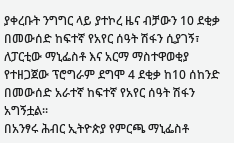ያቀረቡት ንግግር ላይ ያተኮረ ዜና ብቻውን 10 ደቂቃ በመውሰድ ከፍተኛ የአየር ሰዓት ሽፋን ሲያገኝ፣ ለፓርቲው ማኒፌስቶ እና አርማ ማስተዋወቂያ የተዘጋጀው ፕሮግራም ደግሞ 4 ደቂቃ ከ10 ሰከንድ በመውሰድ አራተኛ ከፍተኛ የአየር ሰዓት ሽፋን አግኝቷል።
በአንፃሩ ሕብር ኢትዮጵያ የምርጫ ማኒፌስቶ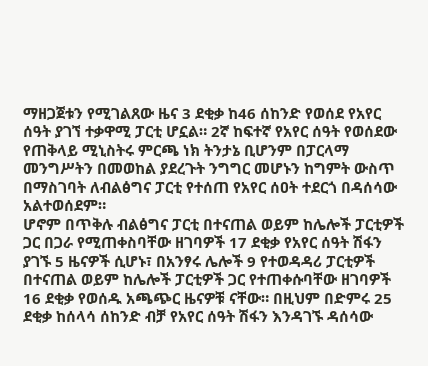ማዘጋጀቱን የሚገልጸው ዜና 3 ደቂቃ ከ46 ሰከንድ የወሰደ የአየር ሰዓት ያገኘ ተቃዋሚ ፓርቲ ሆኗል። 2ኛ ከፍተኛ የአየር ሰዓት የወሰደው የጠቅላይ ሚኒስትሩ ምርጫ ነክ ትንታኔ ቢሆንም በፓርላማ መንግሥትን በመወከል ያደረጉት ንግግር መሆኑን ከግምት ውስጥ በማስገባት ለብልፅግና ፓርቲ የተሰጠ የአየር ሰዐት ተደርጎ በዳሰሳው አልተወሰደም።
ሆኖም በጥቅሉ ብልፅግና ፓርቲ በተናጠል ወይም ከሌሎች ፓርቲዎች ጋር በጋራ የሚጠቀስባቸው ዘገባዎች 17 ደቂቃ የአየር ሰዓት ሽፋን ያገኙ 5 ዜናዎች ሲሆኑ፣ በአንፃሩ ሌሎች 9 የተወዳዳሪ ፓርቲዎች በተናጠል ወይም ከሌሎች ፓርቲዎች ጋር የተጠቀሱባቸው ዘገባዎች 16 ደቂቃ የወሰዱ አጫጭር ዜናዎቹ ናቸው። በዚህም በድምሩ 25 ደቂቃ ከሰላሳ ሰከንድ ብቻ የአየር ሰዓት ሽፋን እንዳገኙ ዳሰሳው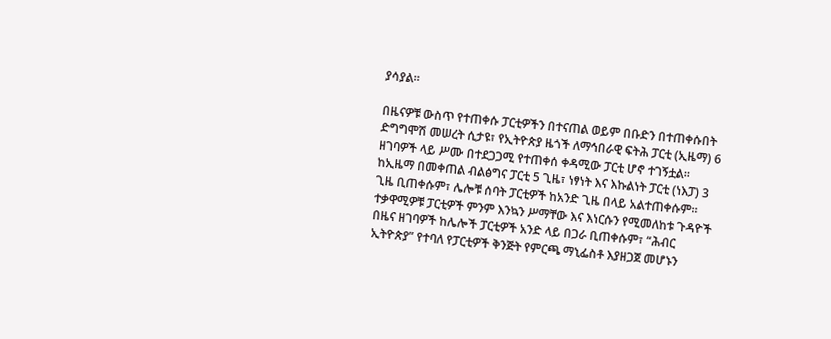ያሳያል።

በዜናዎቹ ውስጥ የተጠቀሱ ፓርቲዎችን በተናጠል ወይም በቡድን በተጠቀሱበት ድግግሞሽ መሠረት ሲታዩ፣ የኢትዮጵያ ዜጎች ለማኅበራዊ ፍትሕ ፓርቲ (ኢዜማ) 6 ዘገባዎች ላይ ሥሙ በተደጋጋሚ የተጠቀሰ ቀዳሚው ፓርቲ ሆኖ ተገኝቷል። ከኢዜማ በመቀጠል ብልፅግና ፓርቲ 5 ጊዜ፣ ነፃነት እና እኩልነት ፓርቲ (ነእፓ) 3 ጊዜ ቢጠቀሱም፣ ሌሎቹ ሰባት ፓርቲዎች ከአንድ ጊዜ በላይ አልተጠቀሱም።
ተቃዋሚዎቹ ፓርቲዎች ምንም እንኳን ሥማቸው እና እነርሱን የሚመለከቱ ጉዳዮች በዜና ዘገባዎች ከሌሎች ፓርቲዎች አንድ ላይ በጋራ ቢጠቀሱም፣ “ሕብር ኢትዮጵያ” የተባለ የፓርቲዎች ቅንጅት የምርጫ ማኒፌስቶ እያዘጋጀ መሆኑን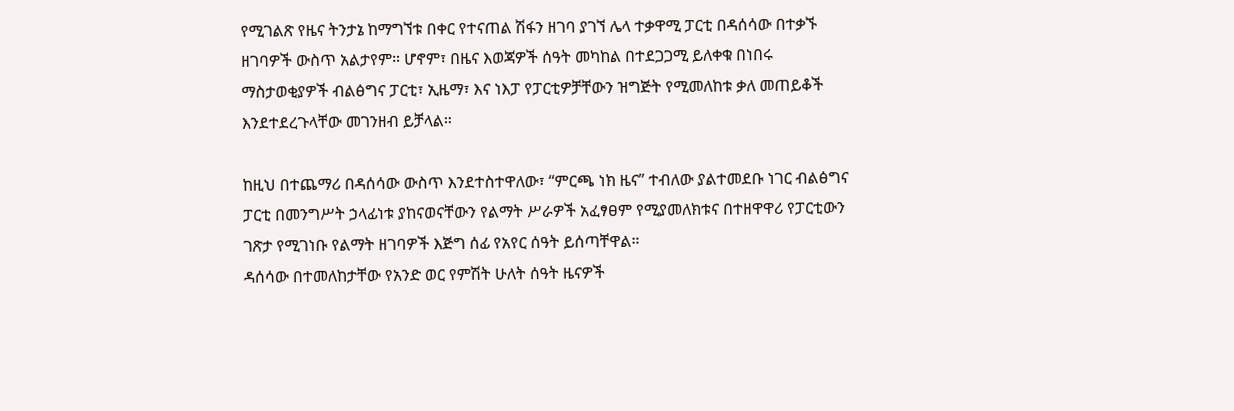የሚገልጽ የዜና ትንታኔ ከማግኘቱ በቀር የተናጠል ሽፋን ዘገባ ያገኘ ሌላ ተቃዋሚ ፓርቲ በዳሰሳው በተቃኙ ዘገባዎች ውስጥ አልታየም። ሆኖም፣ በዜና እወጃዎች ሰዓት መካከል በተደጋጋሚ ይለቀቁ በነበሩ ማስታወቂያዎች ብልፅግና ፓርቲ፣ ኢዜማ፣ እና ነእፓ የፓርቲዎቻቸውን ዝግጅት የሚመለከቱ ቃለ መጠይቆች እንደተደረጉላቸው መገንዘብ ይቻላል።

ከዚህ በተጨማሪ በዳሰሳው ውስጥ እንደተስተዋለው፣ “ምርጫ ነክ ዜና” ተብለው ያልተመደቡ ነገር ብልፅግና ፓርቲ በመንግሥት ኃላፊነቱ ያከናወናቸውን የልማት ሥራዎች አፈፃፀም የሚያመለክቱና በተዘዋዋሪ የፓርቲውን ገጽታ የሚገነቡ የልማት ዘገባዎች እጅግ ሰፊ የአየር ሰዓት ይሰጣቸዋል።
ዳሰሳው በተመለከታቸው የአንድ ወር የምሽት ሁለት ሰዓት ዜናዎች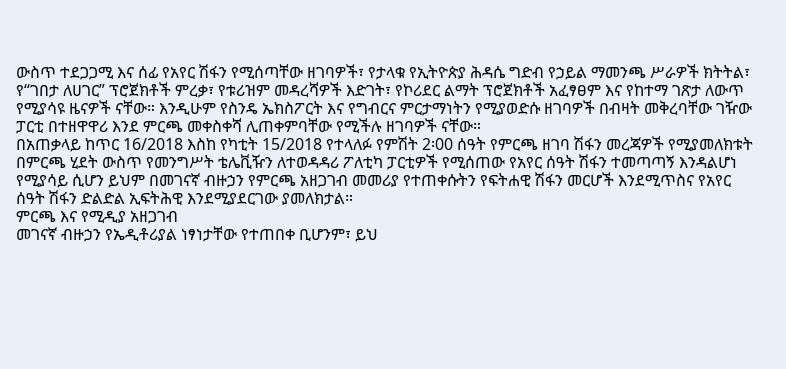ውስጥ ተደጋጋሚ እና ሰፊ የአየር ሽፋን የሚሰጣቸው ዘገባዎች፣ የታላቁ የኢትዮጵያ ሕዳሴ ግድብ የኃይል ማመንጫ ሥራዎች ክትትል፣ የ“ገበታ ለሀገር” ፕሮጀክቶች ምረቃ፣ የቱሪዝም መዳረሻዎች እድገት፣ የኮሪደር ልማት ፕሮጀክቶች አፈፃፀም እና የከተማ ገጽታ ለውጥ የሚያሳዩ ዜናዎች ናቸው። እንዲሁም የስንዴ ኤክስፖርት እና የግብርና ምርታማነትን የሚያወድሱ ዘገባዎች በብዛት መቅረባቸው ገዥው ፓርቲ በተዘዋዋሪ እንደ ምርጫ መቀስቀሻ ሊጠቀምባቸው የሚችሉ ዘገባዎች ናቸው።
በአጠቃላይ ከጥር 16/2018 እስከ የካቲት 15/2018 የተላለፉ የምሽት 2፡00 ሰዓት የምርጫ ዘገባ ሽፋን መረጃዎች የሚያመለክቱት በምርጫ ሂደት ውስጥ የመንግሥት ቴሌቪዥን ለተወዳዳሪ ፖለቲካ ፓርቲዎች የሚሰጠው የአየር ሰዓት ሽፋን ተመጣጣኝ እንዳልሆነ የሚያሳይ ሲሆን ይህም በመገናኛ ብዙኃን የምርጫ አዘጋገብ መመሪያ የተጠቀሱትን የፍትሐዊ ሽፋን መርሆች እንደሚጥስና የአየር ሰዓት ሽፋን ድልድል ኢፍትሕዊ እንደሚያደርገው ያመለክታል።
ምርጫ እና የሚዲያ አዘጋገብ
መገናኛ ብዙኃን የኤዲቶሪያል ነፃነታቸው የተጠበቀ ቢሆንም፣ ይህ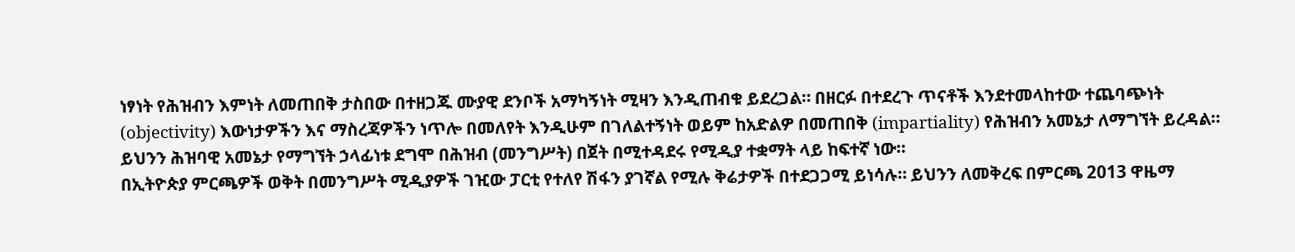ነፃነት የሕዝብን እምነት ለመጠበቅ ታስበው በተዘጋጁ ሙያዊ ደንቦች አማካኝነት ሚዛን እንዲጠብቁ ይደረጋል። በዘርፉ በተደረጉ ጥናቶች እንደተመላከተው ተጨባጭነት (objectivity) እውነታዎችን እና ማስረጃዎችን ነጥሎ በመለየት እንዲሁም በገለልተኝነት ወይም ከአድልዎ በመጠበቅ (impartiality) የሕዝብን አመኔታ ለማግኘት ይረዳል። ይህንን ሕዝባዊ አመኔታ የማግኘት ኃላፊነቱ ደግሞ በሕዝብ (መንግሥት) በጀት በሚተዳደሩ የሚዲያ ተቋማት ላይ ከፍተኛ ነው።
በኢትዮጵያ ምርጫዎች ወቅት በመንግሥት ሚዲያዎች ገዢው ፓርቲ የተለየ ሽፋን ያገኛል የሚሉ ቅሬታዎች በተደጋጋሚ ይነሳሉ። ይህንን ለመቅረፍ በምርጫ 2013 ዋዜማ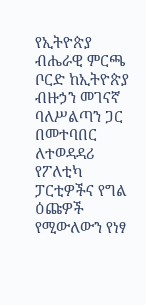የኢትዮጵያ ብሔራዊ ምርጫ ቦርድ ከኢትዮጵያ ብዙኃን መገናኛ ባለሥልጣን ጋር በመተባበር ለተወዳዳሪ የፖለቲካ ፓርቲዎችና የግል ዕጩዎች የሚውለውን የነፃ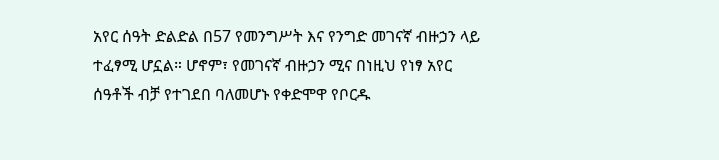አየር ሰዓት ድልድል በ57 የመንግሥት እና የንግድ መገናኛ ብዙኃን ላይ ተፈፃሚ ሆኗል። ሆኖም፣ የመገናኛ ብዙኃን ሚና በነዚህ የነፃ አየር ሰዓቶች ብቻ የተገደበ ባለመሆኑ የቀድሞዋ የቦርዱ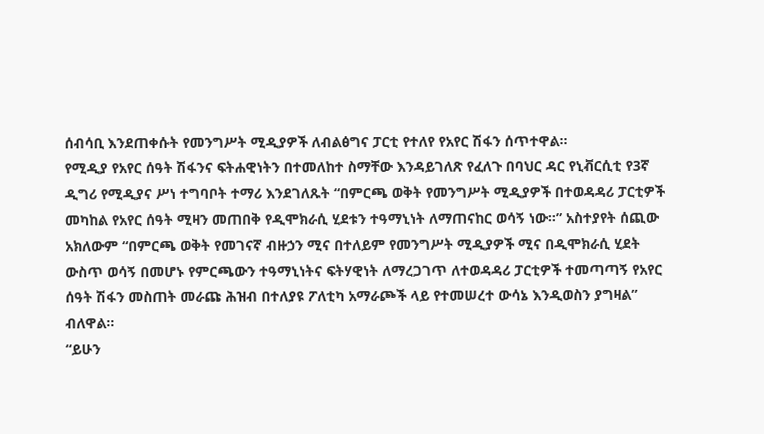ሰብሳቢ እንደጠቀሱት የመንግሥት ሚዲያዎች ለብልፅግና ፓርቲ የተለየ የአየር ሽፋን ሰጥተዋል።
የሚዲያ የአየር ሰዓት ሽፋንና ፍትሐዊነትን በተመለከተ ስማቸው እንዳይገለጽ የፈለጉ በባህር ዳር የኒቭርሲቲ የ3ኛ ዲግሪ የሚዲያና ሥነ ተግባቦት ተማሪ እንደገለጹት “በምርጫ ወቅት የመንግሥት ሚዲያዎች በተወዳዳሪ ፓርቲዎች መካከል የአየር ሰዓት ሚዛን መጠበቅ የዲሞክራሲ ሂደቱን ተዓማኒነት ለማጠናከር ወሳኝ ነው።” አስተያየት ሰጪው አክለውም “በምርጫ ወቅት የመገናኛ ብዙኃን ሚና በተለይም የመንግሥት ሚዲያዎች ሚና በዲሞክራሲ ሂደት ውስጥ ወሳኝ በመሆኑ የምርጫውን ተዓማኒነትና ፍትሃዊነት ለማረጋገጥ ለተወዳዳሪ ፓርቲዎች ተመጣጣኝ የአየር ሰዓት ሽፋን መስጠት መራጩ ሕዝብ በተለያዩ ፖለቲካ አማራጮች ላይ የተመሠረተ ውሳኔ እንዲወስን ያግዛል” ብለዋል።
“ይሁን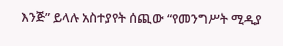እንጅ” ይላሉ አስተያየት ሰጪው “የመንግሥት ሚዲያ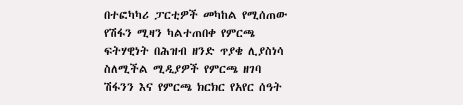በተፎካካሪ ፓርቲዎች መካከል የሚሰጠው የሽፋን ሚዛን ካልተጠበቀ የምርጫ ፍትሃዊነት በሕዝብ ዘንድ ጥያቄ ሊያስነሳ ስለሚችል ሚዲያዎች የምርጫ ዘገባ ሽፋንን እና የምርጫ ክርክር የአየር ሰዓት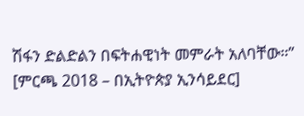ሽፋን ድልድልን በፍትሐዊነት መምራት አለባቸው።”
[ምርጫ 2018 – በኢትዮጵያ ኢንሳይደር]